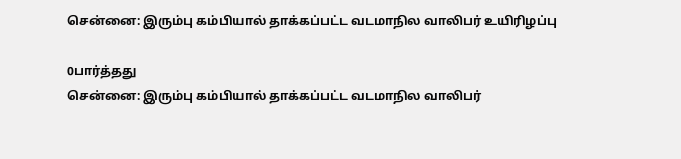சென்னை: இரும்பு கம்பியால் தாக்கப்பட்ட வடமாநில வாலிபர் உயிரிழப்பு

0பார்த்தது
சென்னை: இரும்பு கம்பியால் தாக்கப்பட்ட வடமாநில வாலிபர்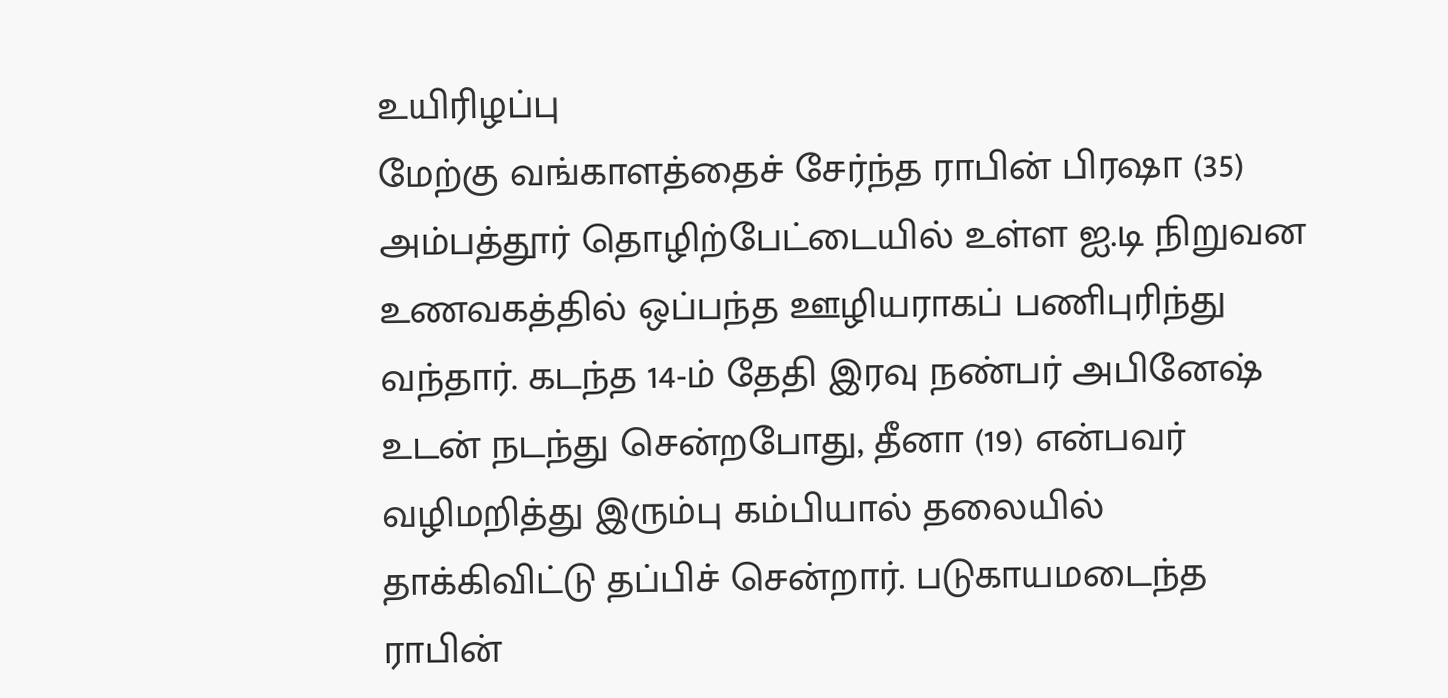உயிரிழப்பு
மேற்கு வங்காளத்தைச் சேர்ந்த ராபின் பிரஷா (35) அம்பத்தூர் தொழிற்பேட்டையில் உள்ள ஐ.டி நிறுவன உணவகத்தில் ஒப்பந்த ஊழியராகப் பணிபுரிந்து வந்தார். கடந்த 14-ம் தேதி இரவு நண்பர் அபினேஷ் உடன் நடந்து சென்றபோது, தீனா (19) என்பவர் வழிமறித்து இரும்பு கம்பியால் தலையில் தாக்கிவிட்டு தப்பிச் சென்றார். படுகாயமடைந்த ராபின்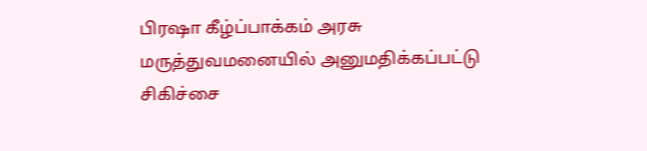பிரஷா கீழ்ப்பாக்கம் அரசு மருத்துவமனையில் அனுமதிக்கப்பட்டு சிகிச்சை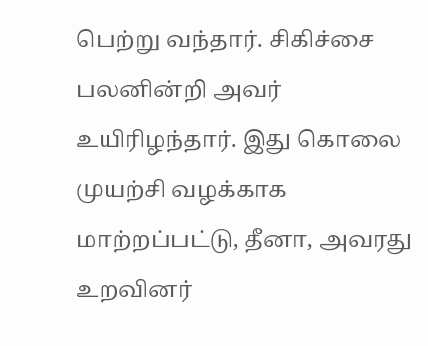பெற்று வந்தார். சிகிச்சை பலனின்றி அவர் உயிரிழந்தார். இது கொலை முயற்சி வழக்காக மாற்றப்பட்டு, தீனா, அவரது உறவினர்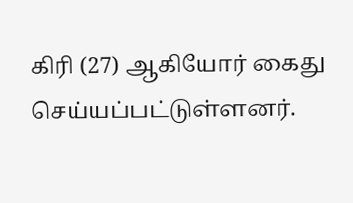கிரி (27) ஆகியோர் கைது செய்யப்பட்டுள்ளனர்.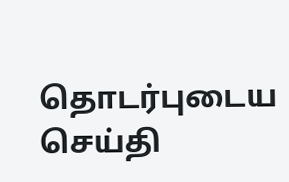தொடர்புடைய செய்தி